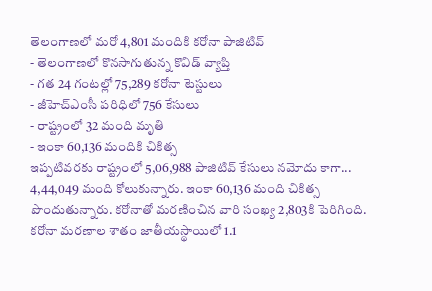తెలంగాణలో మరో 4,801 మందికి కరోనా పాజిటివ్
- తెలంగాణలో కొనసాగుతున్న కొవిడ్ వ్యాప్తి
- గత 24 గంటల్లో 75,289 కరోనా టెస్టులు
- జీహెచ్ఎంసీ పరిధిలో 756 కేసులు
- రాష్ట్రంలో 32 మంది మృతి
- ఇంకా 60,136 మందికి చికిత్స
ఇప్పటివరకు రాష్ట్రంలో 5,06,988 పాజిటివ్ కేసులు నమోదు కాగా... 4,44,049 మంది కోలుకున్నారు. ఇంకా 60,136 మంది చికిత్స పొందుతున్నారు. కరోనాతో మరణించిన వారి సంఖ్య 2,803కి పెరిగింది.
కరోనా మరణాల శాతం జాతీయస్థాయిలో 1.1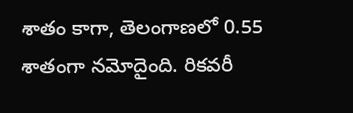శాతం కాగా, తెలంగాణలో 0.55 శాతంగా నమోదైంది. రికవరీ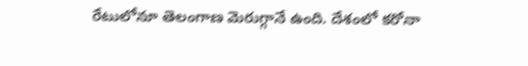రేటులోనూ తెలంగాణ మెరుగ్గానే ఉంది. దేశంలో కరోనా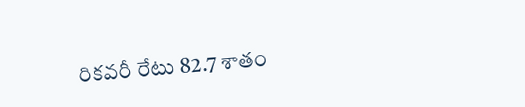రికవరీ రేటు 82.7 శాతం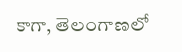కాగా, తెలంగాణలో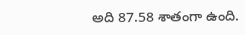అది 87.58 శాతంగా ఉంది.